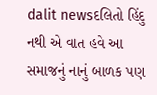dalit newsદલિતો હિંદુ નથી એ વાત હવે આ સમાજનું નાનું બાળક પણ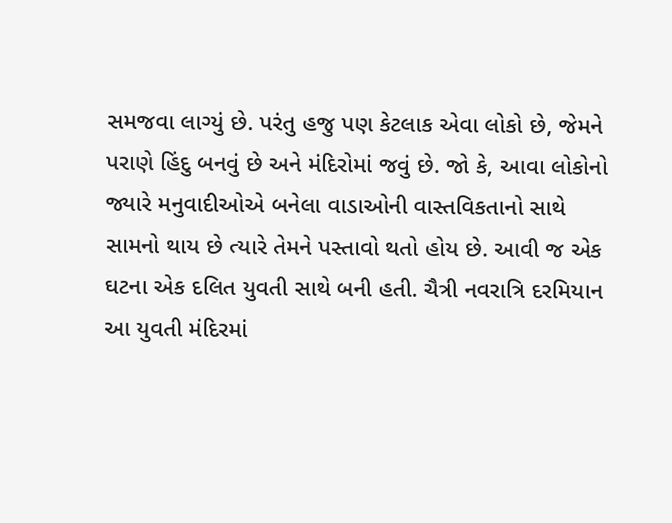સમજવા લાગ્યું છે. પરંતુ હજુ પણ કેટલાક એવા લોકો છે, જેમને પરાણે હિંદુ બનવું છે અને મંદિરોમાં જવું છે. જો કે, આવા લોકોનો જ્યારે મનુવાદીઓએ બનેલા વાડાઓની વાસ્તવિકતાનો સાથે સામનો થાય છે ત્યારે તેમને પસ્તાવો થતો હોય છે. આવી જ એક ઘટના એક દલિત યુવતી સાથે બની હતી. ચૈત્રી નવરાત્રિ દરમિયાન આ યુવતી મંદિરમાં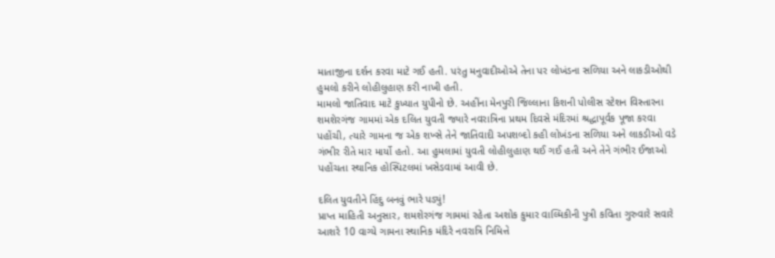માતાજીના દર્શન કરવા માટે ગઈ હતી. પરંતુ મનુવાદીઓએ તેના પર લોખંડના સળિયા અને લાકડીઓથી હુમલો કરીને લોહીલુહાણ કરી નાખી હતી.
મામલો જાતિવાદ માટે કુખ્યાત યુપીનો છે. અહીંના મેનપુરી જિલ્લાના કિશની પોલીસ સ્ટેશન વિસ્તારના શમશેરગંજ ગામમાં એક દલિત યુવતી જ્યારે નવરાત્રિના પ્રથમ દિવસે મંદિરમાં શ્રદ્ધાપૂર્વક પૂજા કરવા પહોંચી, ત્યારે ગામના જ એક શખ્સે તેને જાતિવાદી અપશબ્દો કહી લોખંડના સળિયા અને લાકડીઓ વડે ગંભીર રીતે માર માર્યો હતો. આ હુમલામાં યુવતી લોહીલુહાણ થઈ ગઈ હતી અને તેને ગંભીર ઈજાઓ પહોંચતા સ્થાનિક હોસ્પિટલમાં ખસેડવામાં આવી છે.

દલિત યુવતીને હિંદુ બનવું ભારે પડ્યું!
પ્રાપ્ત માહિતી અનુસાર, શમશેરગંજ ગામમાં રહેતા અશોક કુમાર વાલ્મિકીની પુત્રી કવિતા ગુરુવારે સવારે આશરે 10 વાગ્યે ગામના સ્થાનિક મંદિરે નવરાત્રિ નિમિત્તે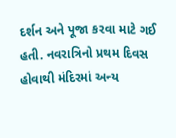દર્શન અને પૂજા કરવા માટે ગઈ હતી. નવરાત્રિનો પ્રથમ દિવસ હોવાથી મંદિરમાં અન્ય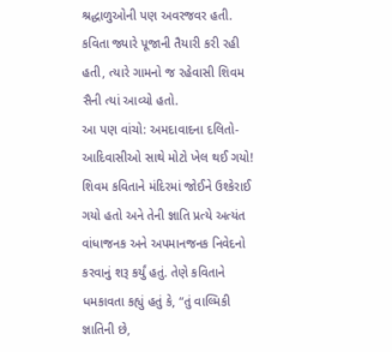શ્રદ્ધાળુઓની પણ અવરજવર હતી. કવિતા જ્યારે પૂજાની તૈયારી કરી રહી હતી, ત્યારે ગામનો જ રહેવાસી શિવમ સૈની ત્યાં આવ્યો હતો.
આ પણ વાંચો: અમદાવાદના દલિતો-આદિવાસીઓ સાથે મોટો ખેલ થઈ ગયો!
શિવમ કવિતાને મંદિરમાં જોઈને ઉશ્કેરાઈ ગયો હતો અને તેની જ્ઞાતિ પ્રત્યે અત્યંત વાંધાજનક અને અપમાનજનક નિવેદનો કરવાનું શરૂ કર્યું હતું. તેણે કવિતાને ધમકાવતા કહ્યું હતું કે, “તું વાલ્મિકી જ્ઞાતિની છે,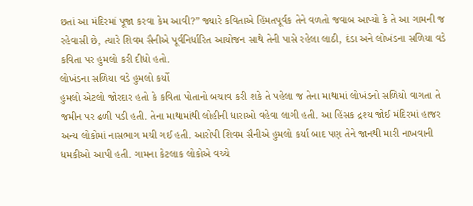છતાં આ મંદિરમાં પૂજા કરવા કેમ આવી?” જ્યારે કવિતાએ હિંમતપૂર્વક તેને વળતો જવાબ આપ્યો કે તે આ ગામની જ રહેવાસી છે, ત્યારે શિવમ સૈનીએ પૂર્વનિર્ધારિત આયોજન સાથે તેની પાસે રહેલા લાઠી, દંડા અને લોખંડના સળિયા વડે કવિતા પર હુમલો કરી દીધો હતો.
લોખંડના સળિયા વડે હુમલો કર્યો
હુમલો એટલો જોરદાર હતો કે કવિતા પોતાનો બચાવ કરી શકે તે પહેલા જ તેના માથામાં લોખંડનો સળિયો વાગતા તે જમીન પર ઢળી પડી હતી. તેના માથામાંથી લોહીની ધારાઓ વહેવા લાગી હતી. આ હિંસક દ્રશ્ય જોઈ મંદિરમાં હાજર અન્ય લોકોમાં નાસભાગ મચી ગઈ હતી. આરોપી શિવમ સૈનીએ હુમલો કર્યા બાદ પણ તેને જાનથી મારી નાખવાની ધમકીઓ આપી હતી. ગામના કેટલાક લોકોએ વચ્ચે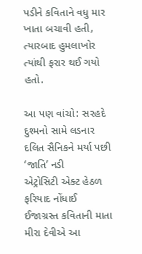પડીને કવિતાને વધુ માર ખાતા બચાવી હતી, ત્યારબાદ હુમલાખોર ત્યાંથી ફરાર થઈ ગયો હતો.

આ પણ વાંચો: સરહદે દુશ્મનો સામે લડનાર દલિત સૈનિકને મર્યા પછી ‘જાતિ’ નડી
એટ્રોસિટી એક્ટ હેઠળ ફરિયાદ નોંધાઈ
ઈજાગ્રસ્ત કવિતાની માતા મીરા દેવીએ આ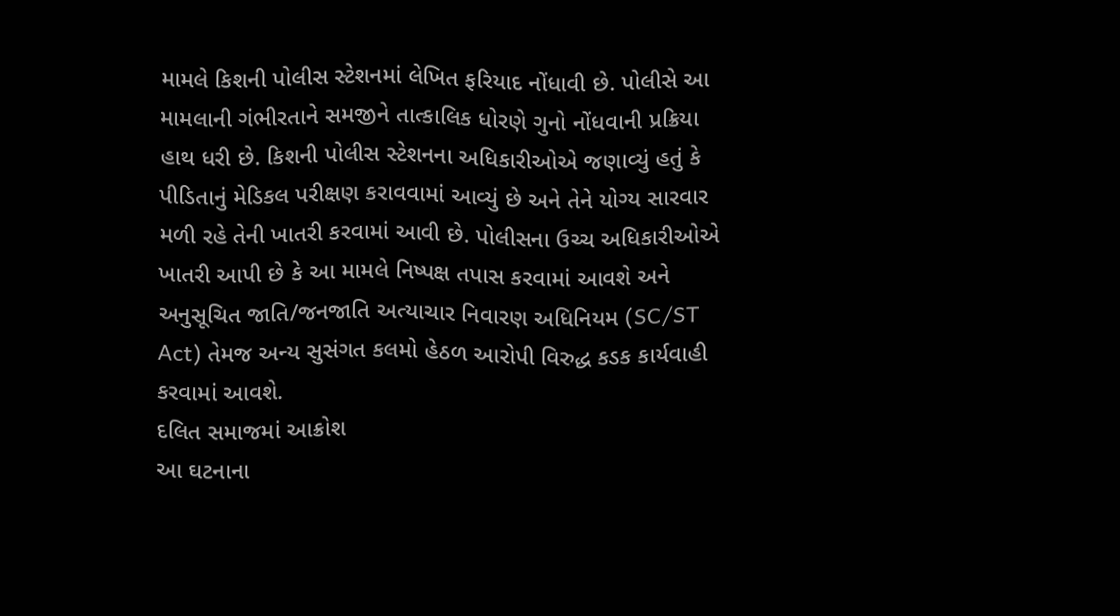મામલે કિશની પોલીસ સ્ટેશનમાં લેખિત ફરિયાદ નોંધાવી છે. પોલીસે આ મામલાની ગંભીરતાને સમજીને તાત્કાલિક ધોરણે ગુનો નોંધવાની પ્રક્રિયા હાથ ધરી છે. કિશની પોલીસ સ્ટેશનના અધિકારીઓએ જણાવ્યું હતું કે પીડિતાનું મેડિકલ પરીક્ષણ કરાવવામાં આવ્યું છે અને તેને યોગ્ય સારવાર મળી રહે તેની ખાતરી કરવામાં આવી છે. પોલીસના ઉચ્ચ અધિકારીઓએ ખાતરી આપી છે કે આ મામલે નિષ્પક્ષ તપાસ કરવામાં આવશે અને અનુસૂચિત જાતિ/જનજાતિ અત્યાચાર નિવારણ અધિનિયમ (SC/ST Act) તેમજ અન્ય સુસંગત કલમો હેઠળ આરોપી વિરુદ્ધ કડક કાર્યવાહી કરવામાં આવશે.
દલિત સમાજમાં આક્રોશ
આ ઘટનાના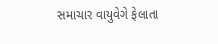સમાચાર વાયુવેગે ફેલાતા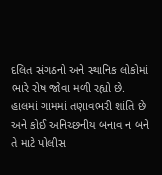દલિત સંગઠનો અને સ્થાનિક લોકોમાં ભારે રોષ જોવા મળી રહ્યો છે. હાલમાં ગામમાં તણાવભરી શાંતિ છે અને કોઈ અનિચ્છનીય બનાવ ન બને તે માટે પોલીસ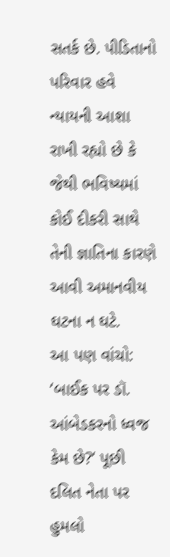સતર્ક છે. પીડિતાનો પરિવાર હવે ન્યાયની આશા રાખી રહ્યો છે કે જેથી ભવિષ્યમાં કોઈ દીકરી સાથે તેની જ્ઞાતિના કારણે આવી અમાનવીય ઘટના ન ઘટે.
આ પણ વાંચો: ‘બાઈક પર ડૉ. આંબેડકરનો ધ્વજ કેમ છે?‘ પૂછી દલિત નેતા પર હુમલો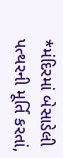*મંદિરમાં બેસાડેલી પત્થરની મૂર્તિ કરતાં,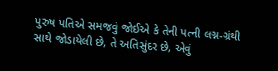પુરુષ પતિએ સમજવું જોઈએ કે તેની પત્ની લગ્ન-ગ્રંથી સાથે જોડાયેલી છે, તે અતિસુંદર છે, એવું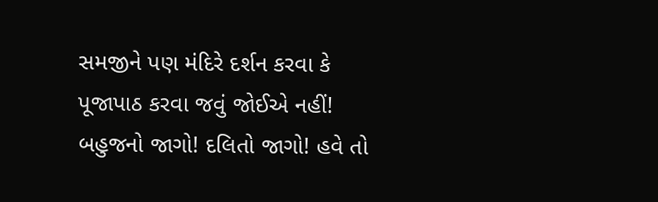સમજીને પણ મંદિરે દર્શન કરવા કે પૂજાપાઠ કરવા જવું જોઈએ નહીં!
બહુજનો જાગો! દલિતો જાગો! હવે તો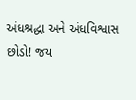અંધશ્રદ્ધા અને અંધવિશ્વાસ છોડો! જય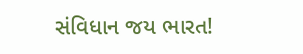સંવિધાન જય ભારત!